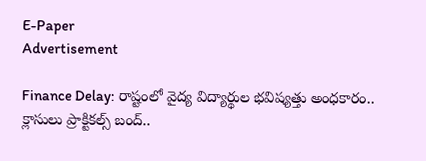E-Paper
Advertisement

Finance Delay: రాష్టంలో వైద్య విద్యార్థుల భవిష్యత్తు అంధకారం.. క్లాసులు ప్రాక్టికల్స్ బంద్..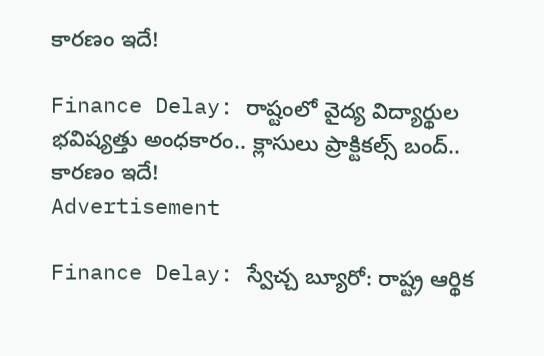కారణం ఇదే!

Finance Delay: రాష్టంలో వైద్య విద్యార్థుల భవిష్యత్తు అంధకారం.. క్లాసులు ప్రాక్టికల్స్ బంద్.. కారణం ఇదే!
Advertisement

Finance Delay: స్వేచ్చ బ్యూరో: రాష్ట్ర ఆర్థిక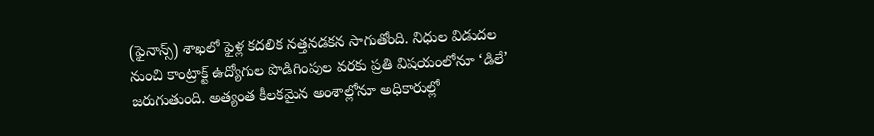(ఫైనాన్స్) శాఖలో ఫైళ్ల కదలిక నత్తనడకన సాగుతోంది. నిధుల విడుదల నుంచి కాంట్రాక్ట్ ఉద్యోగుల పొడిగింపుల వరకు ప్రతి విషయంలోనూ ‘డిలే’ జరుగుతుంది. అత్యంత కీలకమైన అంశాల్లోనూ అధికారుల్లో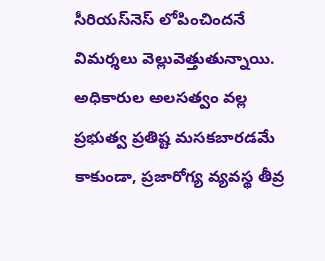సీరియస్‌నెస్ లోపించిందనే విమర్శలు వెల్లువెత్తుతున్నాయి. అధికారుల అలసత్వం వల్ల ప్రభుత్వ ప్రతిష్ట మసకబారడమే కాకుండా, ప్రజారోగ్య వ్యవస్థ తీవ్ర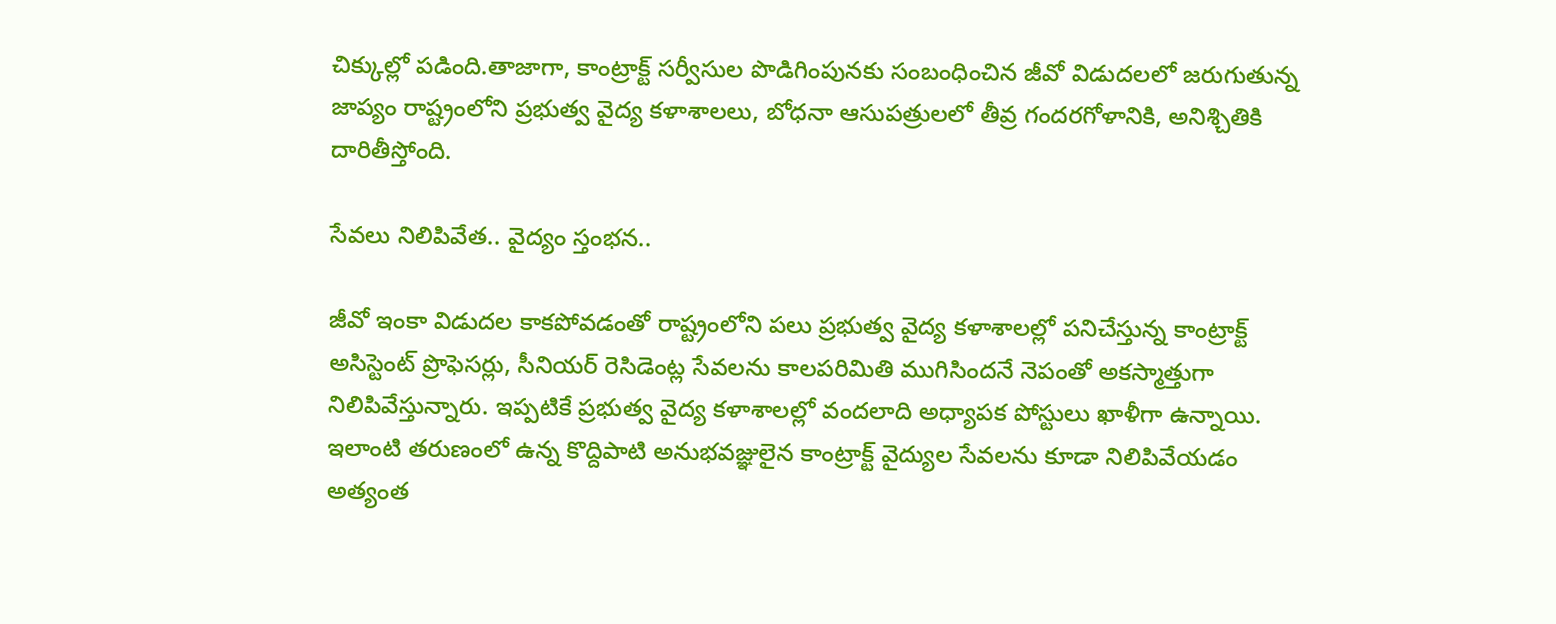చిక్కుల్లో పడింది.తాజాగా, కాంట్రాక్ట్ సర్వీసుల పొడిగింపునకు సంబంధించిన జీవో విడుదలలో జరుగుతున్న జాప్యం రాష్ట్రంలోని ప్రభుత్వ వైద్య కళాశాలలు, బోధనా ఆసుపత్రులలో తీవ్ర గందరగోళానికి, అనిశ్చితికి దారితీస్తోంది.

సేవలు నిలిపివేత.. వైద్యం స్తంభన..

జీవో ఇంకా విడుదల కాకపోవడంతో రాష్ట్రంలోని పలు ప్రభుత్వ వైద్య కళాశాలల్లో పనిచేస్తున్న కాంట్రాక్ట్ అసిస్టెంట్ ప్రొఫెసర్లు, సీనియర్ రెసిడెంట్ల సేవలను కాలపరిమితి ముగిసిందనే నెపంతో అకస్మాత్తుగా నిలిపివేస్తున్నారు. ఇప్పటికే ప్రభుత్వ వైద్య కళాశాలల్లో వందలాది అధ్యాపక పోస్టులు ఖాళీగా ఉన్నాయి. ఇలాంటి తరుణంలో ఉన్న కొద్దిపాటి అనుభవజ్ఞులైన కాంట్రాక్ట్ వైద్యుల సేవలను కూడా నిలిపివేయడం అత్యంత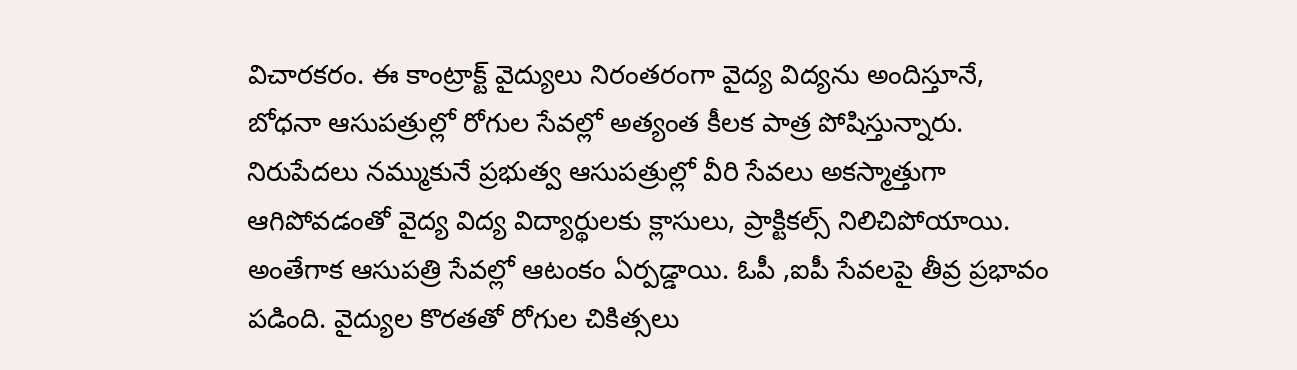విచారకరం. ఈ కాంట్రాక్ట్ వైద్యులు నిరంతరంగా వైద్య విద్యను అందిస్తూనే, బోధనా ఆసుపత్రుల్లో రోగుల సేవల్లో అత్యంత కీలక పాత్ర పోషిస్తున్నారు. నిరుపేదలు నమ్ముకునే ప్రభుత్వ ఆసుపత్రుల్లో వీరి సేవలు అకస్మాత్తుగా ఆగిపోవడంతో వైద్య విద్య విద్యార్థులకు క్లాసులు, ప్రాక్టికల్స్ నిలిచిపోయాయి. అంతేగాక ఆసుపత్రి సేవల్లో ఆటంకం ఏర్పడ్డాయి. ఓపీ ,ఐపీ సేవలపై తీవ్ర ప్రభావం పడింది. వైద్యుల కొరతతో రోగుల చికిత్సలు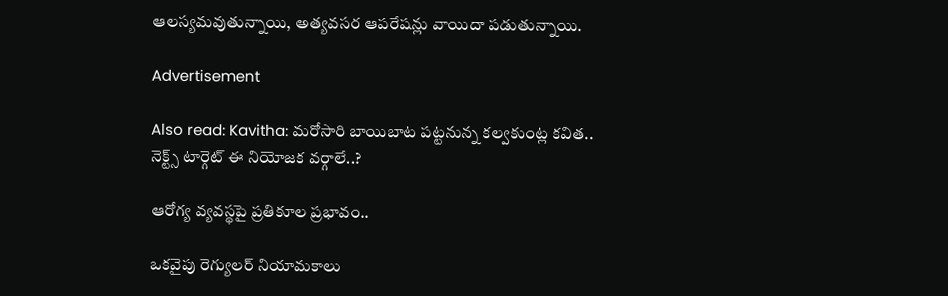ఆలస్యమవుతున్నాయి, అత్యవసర ఆపరేషన్లు వాయిదా పడుతున్నాయి.

Advertisement

Also read: Kavitha: మరోసారి బాయిబాట పట్టనున్న కల్వకుంట్ల కవిత.. నెక్ట్స్ టార్గెట్ ఈ నియోజక వర్గాలే..?

ఆరోగ్య వ్యవస్థపై ప్రతికూల ప్రభావం..

ఒకవైపు రెగ్యులర్ నియామకాలు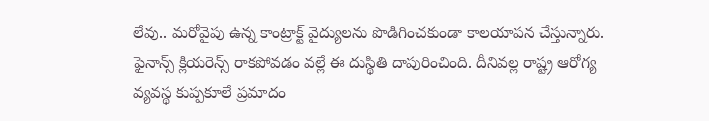లేవు.. మరోవైపు ఉన్న కాంట్రాక్ట్ వైద్యులను పొడిగించకుండా కాలయాపన చేస్తున్నారు. ఫైనాన్స్ క్లియరెన్స్ రాకపోవడం వల్లే ఈ దుస్థితి దాపురించింది. దీనివల్ల రాష్ట్ర ఆరోగ్య వ్యవస్థ కుప్పకూలే ప్రమాదం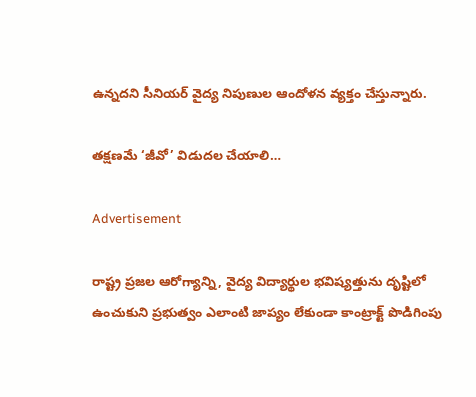ఉన్నదని సీనియర్ వైద్య నిపుణుల ఆందోళన వ్యక్తం చేస్తున్నారు.

తక్షణమే ‘జీవో’ విడుదల చేయాలి…

Advertisement

రాష్ట్ర ప్రజల ఆరోగ్యాన్ని, వైద్య విద్యార్థుల భవిష్యత్తును దృష్టిలో ఉంచుకుని ప్రభుత్వం ఎలాంటి జాప్యం లేకుండా కాంట్రాక్ట్ పొడిగింపు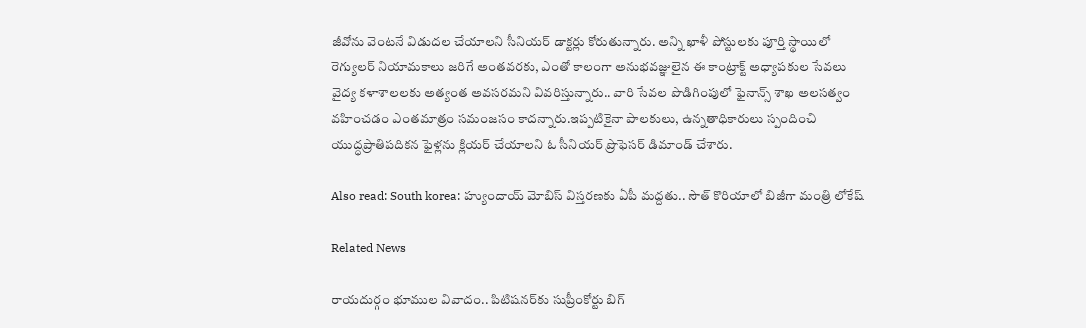జీవోను వెంటనే విడుదల చేయాలని సీనియర్ డాక్టర్లు కోరుతున్నారు. అన్ని ఖాళీ పోస్టులకు పూర్తి స్థాయిలో రెగ్యులర్ నియామకాలు జరిగే అంతవరకు, ఎంతో కాలంగా అనుభవజ్ఞులైన ఈ కాంట్రాక్ట్ అధ్యాపకుల సేవలు వైద్య కళాశాలలకు అత్యంత అవసరమని వివరిస్తున్నారు.. వారి సేవల పొడిగింపులో ఫైనాన్స్ శాఖ అలసత్వం వహించడం ఎంతమాత్రం సమంజసం కాదన్నారు.ఇప్పటికైనా పాలకులు, ఉన్నతాధికారులు స్పందించి యుద్ధప్రాతిపదికన ఫైళ్లను క్లియర్ చేయాలని ఓ సీనియర్ ప్రొఫెసర్ డిమాండ్ చేశారు.

Also read: South korea: హ్యుందాయ్ మోబిస్ విస్తరణకు ఏపీ మద్దతు.. సౌత్ కొరియాలో బిజీగా మంత్రి లోకేష్

Related News

రాయదుర్గం భూముల వివాదం.. పిటిషనర్‌కు సుప్రీంకోర్టు బిగ్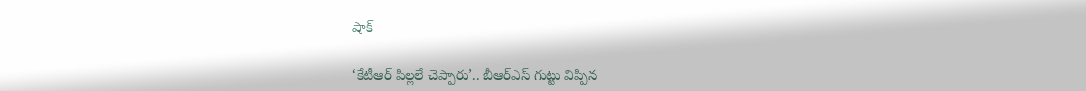షాక్

‘కేటీఆర్ పిల్లలే చెప్పారు’.. బీఆర్ఎస్ గుట్టు విప్పిన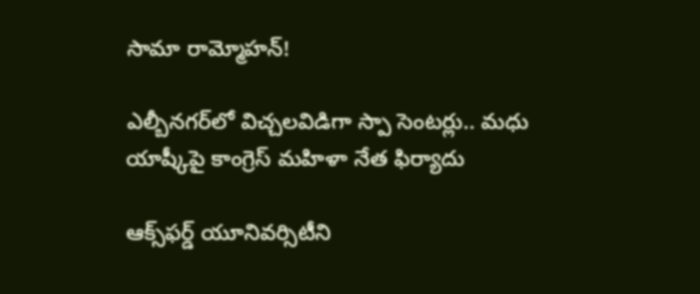సామా రామ్మోహన్!

ఎల్బీనగర్‌లో విచ్చలవిడిగా స్పా సెంటర్లు.. మధు యాష్కీపై కాంగ్రెస్ మహిళా నేత ఫిర్యాదు

ఆక్స్‌ఫర్డ్ యూనివర్సిటీని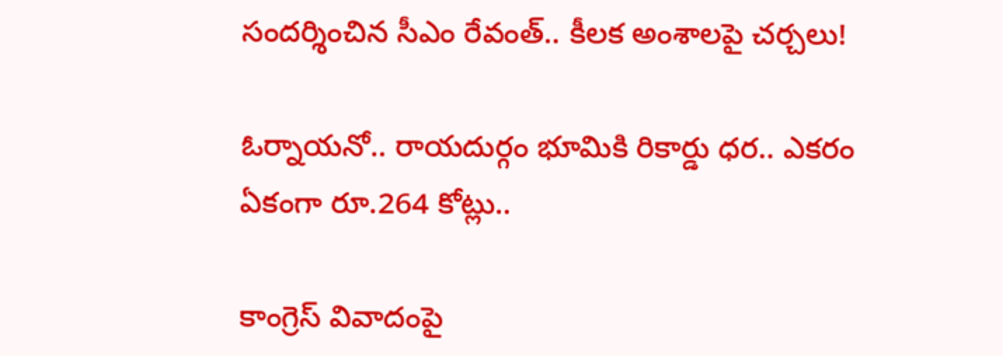సందర్శించిన సీఎం రేవంత్.. కీలక అంశాలపై చర్చలు!

ఓర్నాయనో.. రాయదుర్గం భూమికి రికార్డు ధర.. ఎకరం ఏకంగా రూ.264 కోట్లు..

కాంగ్రెస్ వివాదంపై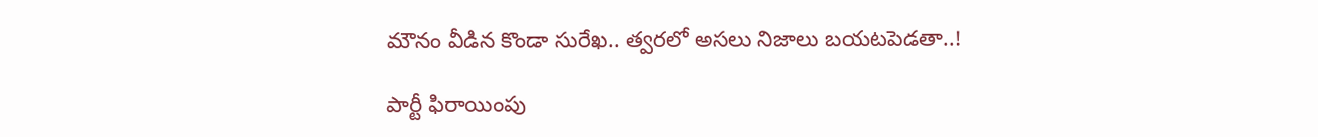మౌనం వీడిన కొండా సురేఖ.. త్వరలో అసలు నిజాలు బయటపెడతా..!

పార్టీ ఫిరాయింపు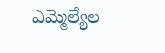ఎమ్మెల్యేల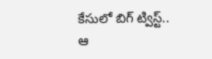కేసులో బిగ్ ట్విస్ట్.. ఆ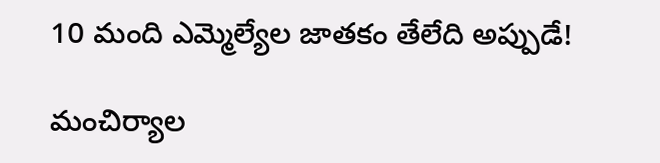10 మంది ఎమ్మెల్యేల జాతకం తేలేది అప్పుడే!

మంచిర్యాల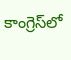కాంగ్రెస్‌లో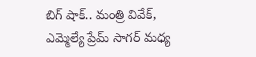బిగ్ షాక్.. మంత్రి వివేక్, ఎమ్మెల్యే ప్రేమ్ సాగర్ మధ్య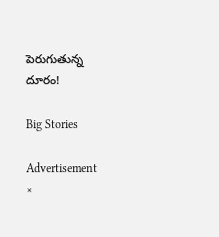పెరుగుతున్న దూరం!

Big Stories

Advertisement
×